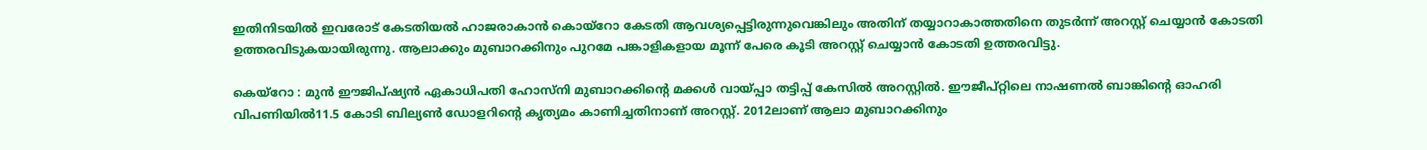ഇതിനിടയിൽ ഇവരോട് കേടതിയൽ ഹാജരാകാൻ കൊയ്റോ കേടതി ആവശ്യപ്പെട്ടിരുന്നുവെങ്കിലും അതിന് തയ്യാറാകാത്തതിനെ തുടർന്ന് അറസ്റ്റ് ചെയ്യാൻ കോടതി ഉത്തരവിടുകയായിരുന്നു. ആലാക്കും മുബാറക്കിനും പുറമേ പങ്കാളികളായ മൂന്ന് പേരെ കൂടി അറസ്റ്റ് ചെയ്യാൻ കോടതി ഉത്തരവിട്ടു.

കെയ്‌റോ : മുന്‍ ഈജിപ്ഷ്യന്‍ ഏകാധിപതി ഹോസ്‌നി മുബാറക്കിന്റെ മക്കൾ വായ്പ്പാ തട്ടിപ്പ് കേസിൽ അറസ്റ്റിൽ. ഈജീപ്റ്റിലെ നാഷണൽ ബാങ്കിന്റെ ഓഹരി വിപണിയിൽ11.5 കോടി ബില്യൺ ഡോളറിന്റെ കൃത്യമം കാണിച്ചതിനാണ് അറസ്റ്റ്. 2012ലാണ് ആലാ മുബാറക്കിനും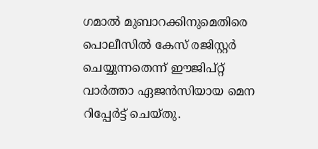ഗമാൽ മുബാറക്കിനുമെതിരെ പൊലീസിൽ കേസ് രജിസ്റ്റർ ചെയ്യുന്നതെന്ന് ഈജിപ്റ്റ് വാർത്താ ഏജൻസിയായ മെന റിപ്പേര്‍ട്ട് ചെയ്തു.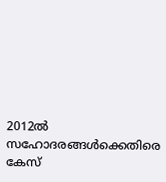2012ൽ സഹോദരങ്ങൾക്കെതിരെ കേസ്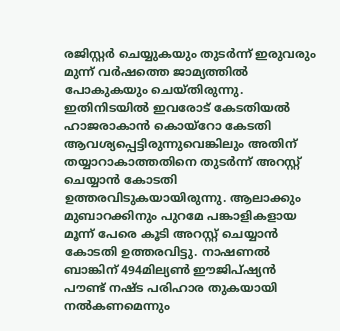രജിസ്റ്റർ ചെയ്യുകയും തുടർന്ന് ഇരുവരും മുന്ന് വർഷത്തെ ജാമ്യത്തിൽ പോകുകയും ചെയ്തിരുന്നു. ഇതിനിടയിൽ ഇവരോട് കേടതിയൽ ഹാജരാകാൻ കൊയ്റോ കേടതി ആവശ്യപ്പെട്ടിരുന്നുവെങ്കിലും അതിന് തയ്യാറാകാത്തതിനെ തുടർന്ന് അറസ്റ്റ് ചെയ്യാൻ കോടതി ഉത്തരവിടുകയായിരുന്നു. ആലാക്കും മുബാറക്കിനും പുറമേ പങ്കാളികളായ മൂന്ന് പേരെ കൂടി അറസ്റ്റ് ചെയ്യാൻ കോടതി ഉത്തരവിട്ടു. നാഷണൽ ബാങ്കിന് 494മില്യണ്‍ ഈജിപ്ഷ്യന്‍ പൗണ്ട് നഷ്ട പരിഹാര തുകയായി നൽകണമെന്നും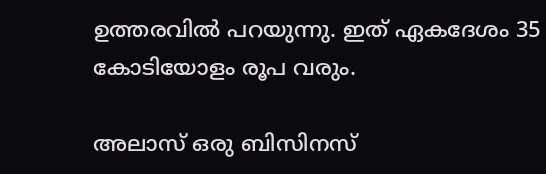ഉത്തരവിൽ‌ പറയുന്നു. ഇത് ഏകദേശം 35 കോടിയോളം രൂപ വരും.

അലാസ് ഒരു ബിസിനസ്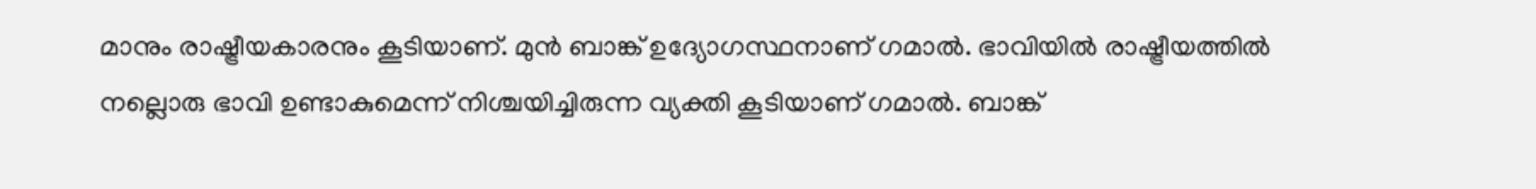മാനും രാഷ്ട്രീയകാരനും കൂടിയാണ്. മുൻ ബാങ്ക് ഉദ്യോഗസ്ഥനാണ് ഗമാൽ. ഭാവിയിൽ രാഷ്ട്രീയത്തിൽ നല്ലൊരു ഭാവി ഉണ്ടാകുമെന്ന് നിശ്ചയിച്ചിരുന്ന വ്യക്തി കൂടിയാണ് ഗമാൽ. ബാങ്ക്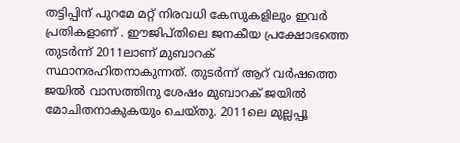തട്ടിപ്പിന് പുറമേ മറ്റ് നിരവധി കേസുകളിലും ഇവർ പ്രതികളാണ് . ഈജിപ്തിലെ ജനകീയ പ്രക്ഷോഭത്തെ തുടര്‍ന്ന് 2011ലാണ് മുബാറക് സ്ഥാനരഹിതനാകുന്നത്. തുടർന്ന് ആറ് വര്‍ഷത്തെ ജയില്‍ വാസത്തിനു ശേഷം മുബാറക് ജയില്‍ മോചിതനാകുകയും ചെയ്തു. 2011ലെ മുല്ലപ്പൂ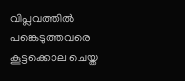വിപ്ലവത്തില്‍ പങ്കെടുത്തവരെ കൂട്ടക്കൊല ചെയ്ത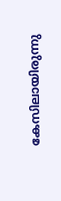കേസിലായിരുന്നു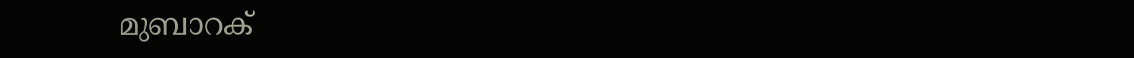മുബാറക്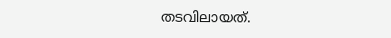തടവിലായത്.